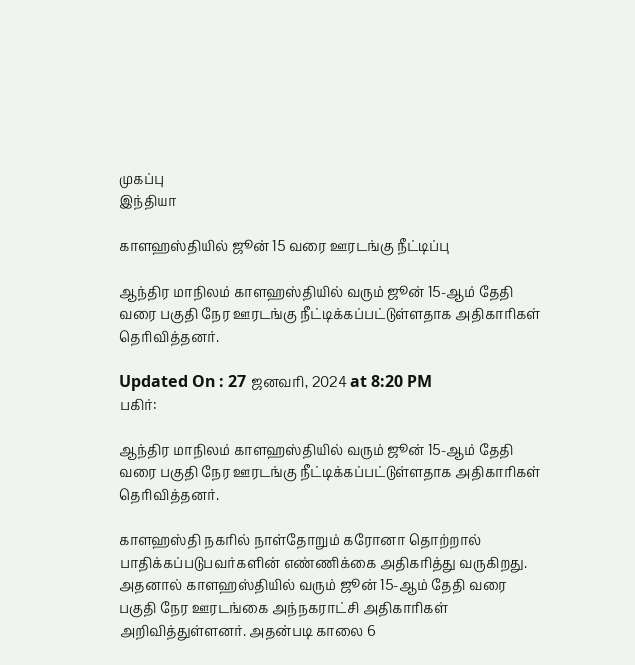முகப்பு
இந்தியா

காளஹஸ்தியில் ஜூன் 15 வரை ஊரடங்கு நீட்டிப்பு

ஆந்திர மாநிலம் காளஹஸ்தியில் வரும் ஜூன் 15-ஆம் தேதி வரை பகுதி நேர ஊரடங்கு நீட்டிக்கப்பட்டுள்ளதாக அதிகாரிகள் தெரிவித்தனர்.

Updated On : 27 ஜனவரி, 2024 at 8:20 PM
பகிர்:

ஆந்திர மாநிலம் காளஹஸ்தியில் வரும் ஜூன் 15-ஆம் தேதி வரை பகுதி நேர ஊரடங்கு நீட்டிக்கப்பட்டுள்ளதாக அதிகாரிகள் தெரிவித்தனர்.

காளஹஸ்தி நகரில் நாள்தோறும் கரோனா தொற்றால் பாதிக்கப்படுபவர்களின் எண்ணிக்கை அதிகரித்து வருகிறது. அதனால் காளஹஸ்தியில் வரும் ஜூன் 15-ஆம் தேதி வரை பகுதி நேர ஊரடங்கை அந்நகராட்சி அதிகாரிகள் அறிவித்துள்ளனர். அதன்படி காலை 6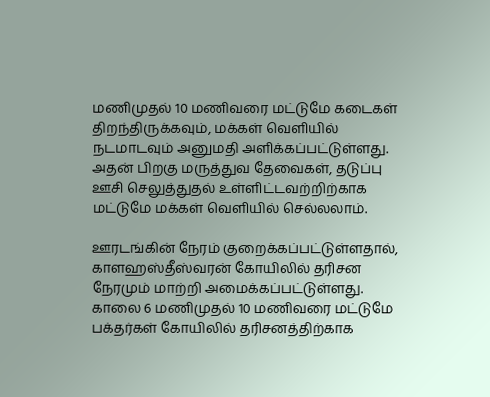மணிமுதல் 10 மணிவரை மட்டுமே கடைகள் திறந்திருக்கவும், மக்கள் வெளியில் நடமாடவும் அனுமதி அளிக்கப்பட்டுள்ளது. அதன் பிறகு மருத்துவ தேவைகள், தடுப்பு ஊசி செலுத்துதல் உள்ளிட்டவற்றிற்காக மட்டுமே மக்கள் வெளியில் செல்லலாம்.

ஊரடங்கின் நேரம் குறைக்கப்பட்டுள்ளதால், காளஹஸ்தீஸ்வரன் கோயிலில் தரிசன நேரமும் மாற்றி அமைக்கப்பட்டுள்ளது. காலை 6 மணிமுதல் 10 மணிவரை மட்டுமே பக்தர்கள் கோயிலில் தரிசனத்திற்காக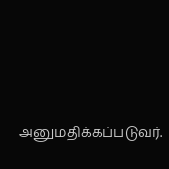அனுமதிக்கப்படுவர்.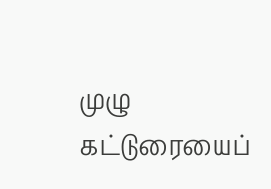முழு கட்டுரையைப்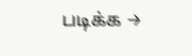படிக்க →